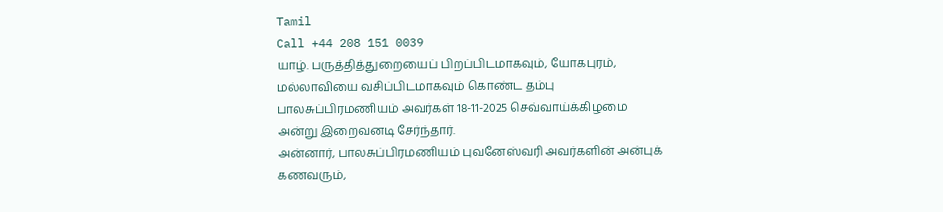Tamil
Call +44 208 151 0039
யாழ். பருத்தித்துறையைப் பிறப்பிடமாகவும், யோகபுரம், மல்லாவியை வசிப்பிடமாகவும் கொண்ட தம்பு பாலசுப்பிரமணியம் அவர்கள் 18-11-2025 செவ்வாய்க்கிழமை அன்று இறைவனடி சேர்ந்தார்.
அன்னார், பாலசுப்பிரமணியம் புவனேஸ்வரி அவர்களின் அன்புக் கணவரும்,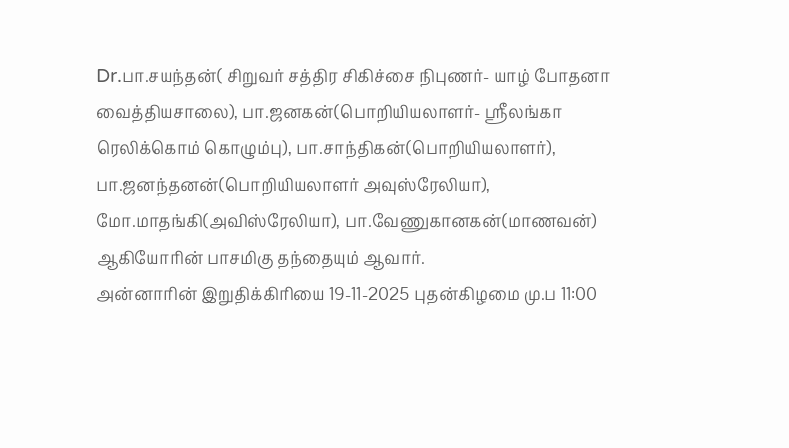Dr.பா.சயந்தன்( சிறுவர் சத்திர சிகிச்சை நிபுணர்- யாழ் போதனா வைத்தியசாலை), பா.ஜனகன்(பொறியியலாளர்- ஸ்ரீலங்கா ரெலிக்கொம் கொழும்பு), பா.சாந்திகன்(பொறியியலாளர்), பா.ஜனந்தனன்(பொறியியலாளர் அவுஸ்ரேலியா), மோ.மாதங்கி(அவிஸ்ரேலியா), பா.வேணுகானகன்(மாணவன்) ஆகியோரின் பாசமிகு தந்தையும் ஆவார்.
அன்னாரின் இறுதிக்கிரியை 19-11-2025 புதன்கிழமை மு.ப 11:00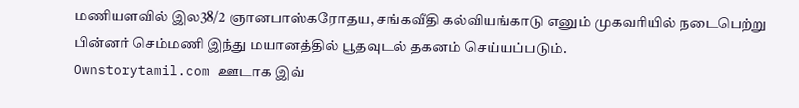மணியளவில் இல38/2 ஞானபாஸ்கரோதய, சங்கவீதி கல்வியங்காடு எனும் முகவரியில் நடைபெற்று பின்னர் செம்மணி இந்து மயானத்தில் பூதவுடல் தகனம் செய்யப்படும்.
Ownstorytamil.com ஊடாக இவ்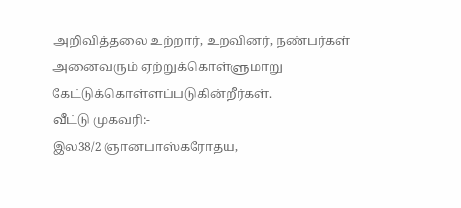அறிவித்தலை உற்றார், உறவினர், நண்பர்கள் அனைவரும் ஏற்றுக்கொள்ளுமாறு கேட்டுக்கொள்ளப்படுகின்றீர்கள்.
வீட்டு முகவரி:-
இல38/2 ஞானபாஸ்கரோதய,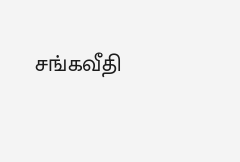சங்கவீதி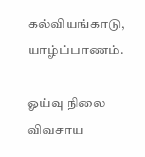கல்வியங்காடு,
யாழ்ப்பாணம்.

ஓய்வு நிலை விவசாய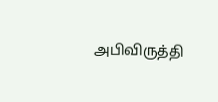அபிவிருத்தி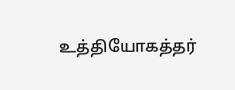உத்தியோகத்தர்